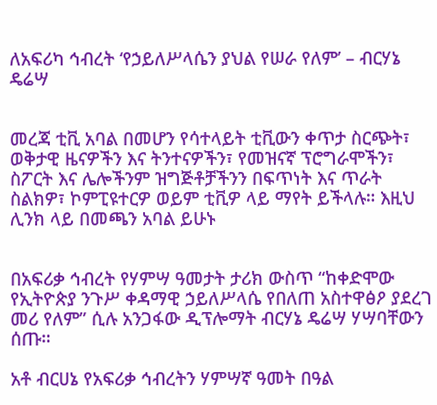ለአፍሪካ ኅብረት ‘የኃይለሥላሴን ያህል የሠራ የለም’ – ብርሃኔ ዴሬሣ


መረጃ ቲቪ አባል በመሆን የሳተላይት ቲቪውን ቀጥታ ስርጭት፣ ወቅታዊ ዜናዎችን እና ትንተናዎችን፣ የመዝናኛ ፕሮግራሞችን፣ ስፖርት እና ሌሎችንም ዝግጅቶቻችንን በፍጥነት እና ጥራት ስልክዎ፣ ኮምፒዩተርዎ ወይም ቲቪዎ ላይ ማየት ይችላሉ። እዚህ ሊንክ ላይ በመጫን አባል ይሁኑ


በአፍሪቃ ኅብረት የሃምሣ ዓመታት ታሪክ ውስጥ “ከቀድሞው የኢትዮጵያ ንጉሥ ቀዳማዊ ኃይለሥላሴ የበለጠ አስተዋፅዖ ያደረገ መሪ የለም” ሲሉ አንጋፋው ዲፕሎማት ብርሃኔ ዴሬሣ ሃሣባቸውን ሰጡ።

አቶ ብርሀኔ የአፍሪቃ ኅብረትን ሃምሣኛ ዓመት በዓል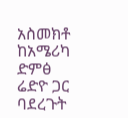አስመክቶ ከአሜሪካ ድምፅ ሬድዮ ጋር ባደረጉት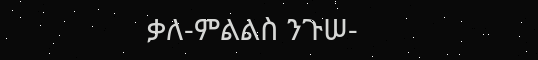ቃለ-ምልልስ ንጉሠ-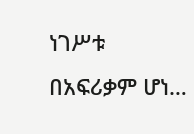ነገሥቱ በአፍሪቃም ሆነ…